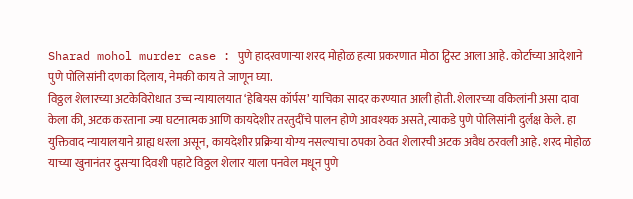Sharad mohol murder case : पुणे हादरवणाऱ्या शरद मोहोळ हत्या प्रकरणात मोठा ट्विस्ट आला आहे. कोर्टाच्या आदेशाने पुणे पोलिसांनी दणका दिलाय, नेमकी काय ते जाणून घ्या.
विठ्ठल शेलारच्या अटकेविरोधात उच्च न्यायालयात ‘हेबियस कॉर्पस’ याचिका सादर करण्यात आली होती. शेलारच्या वकिलांनी असा दावा केला की, अटक करताना ज्या घटनात्मक आणि कायदेशीर तरतुदींचे पालन होणे आवश्यक असते, त्याकडे पुणे पोलिसांनी दुर्लक्ष केले. हा युक्तिवाद न्यायालयाने ग्राह्य धरला असून, कायदेशीर प्रक्रिया योग्य नसल्याचा ठपका ठेवत शेलारची अटक अवैध ठरवली आहे. शरद मोहोळ याच्या खुनानंतर दुसऱ्या दिवशी पहाटे विठ्ठल शेलार याला पनवेल मधून पुणे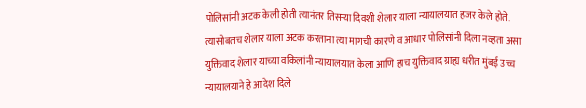पोलिसांनी अटक केली होती त्यानंतर तिसऱ्या दिवशी शेलार याला न्यायालयात हजर केले होते. त्यासोबतच शेलार याला अटक करताना त्या मागची कारणे व आधार पोलिसांनी दिला नव्हता असा युक्तिवाद शेलार याच्या वकिलांनी न्यायालयात केला आणि हाच युक्तिवाद ग्राह्य धरीत मुंबई उच्च न्यायालयाने हे आदेश दिले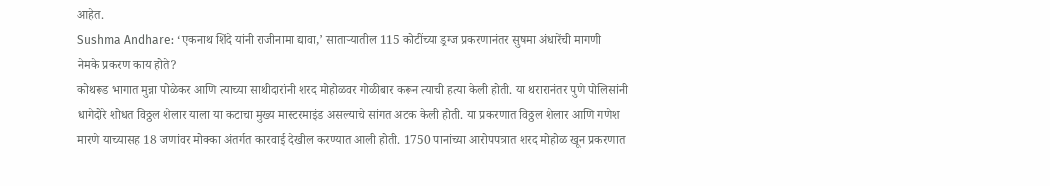आहेत.
Sushma Andhare: ‘एकनाथ शिंदे यांनी राजीनामा द्यावा,’ साताऱ्यातील 115 कोटींच्या ड्रग्ज प्रकरणानंतर सुषमा अंधारेंची मागणी
नेमके प्रकरण काय होते?
कोथरूड भागात मुन्ना पोळेकर आणि त्याच्या साथीदारांनी शरद मोहोळवर गोळीबार करून त्याची हत्या केली होती. या थरारानंतर पुणे पोलिसांनी धागेदोरे शोधत विठ्ठल शेलार याला या कटाचा मुख्य मास्टरमाइंड असल्याचे सांगत अटक केली होती. या प्रकरणात विठ्ठल शेलार आणि गणेश मारणे याच्यासह 18 जणांवर मोक्का अंतर्गत कारवाई देखील करण्यात आली होती. 1750 पानांच्या आरोपपत्रात शरद मोहोळ खून प्रकरणात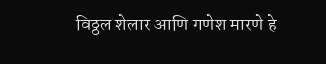विठ्ठल शेलार आणि गणेश मारणे हे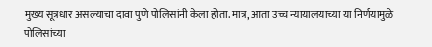मुख्य सूत्रधार असल्याचा दावा पुणे पोलिसांनी केला होता. मात्र, आता उच्च न्यायालयाच्या या निर्णयामुळे पोलिसांच्या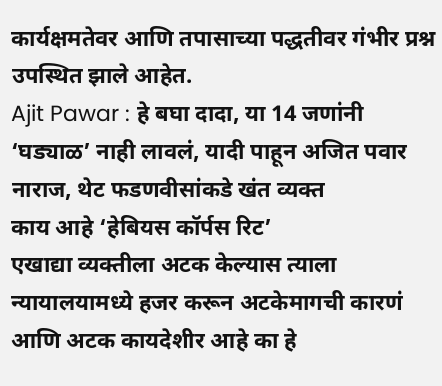कार्यक्षमतेवर आणि तपासाच्या पद्धतीवर गंभीर प्रश्न उपस्थित झाले आहेत.
Ajit Pawar : हे बघा दादा, या 14 जणांनी ‘घड्याळ’ नाही लावलं, यादी पाहून अजित पवार नाराज, थेट फडणवीसांकडे खंत व्यक्त
काय आहे ‘हेबियस कॉर्पस रिट’
एखाद्या व्यक्तीला अटक केल्यास त्याला न्यायालयामध्ये हजर करून अटकेमागची कारणं आणि अटक कायदेशीर आहे का हे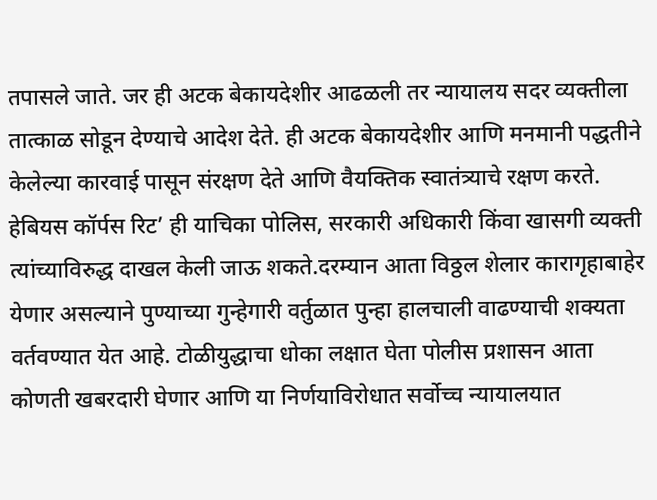तपासले जाते. जर ही अटक बेकायदेशीर आढळली तर न्यायालय सदर व्यक्तीला तात्काळ सोडून देण्याचे आदेश देते. ही अटक बेकायदेशीर आणि मनमानी पद्धतीने केलेल्या कारवाई पासून संरक्षण देते आणि वैयक्तिक स्वातंत्र्याचे रक्षण करते. हेबियस कॉर्पस रिट’ ही याचिका पोलिस, सरकारी अधिकारी किंवा खासगी व्यक्ती त्यांच्याविरुद्ध दाखल केली जाऊ शकते.दरम्यान आता विठ्ठल शेलार कारागृहाबाहेर येणार असल्याने पुण्याच्या गुन्हेगारी वर्तुळात पुन्हा हालचाली वाढण्याची शक्यता वर्तवण्यात येत आहे. टोळीयुद्धाचा धोका लक्षात घेता पोलीस प्रशासन आता कोणती खबरदारी घेणार आणि या निर्णयाविरोधात सर्वोच्च न्यायालयात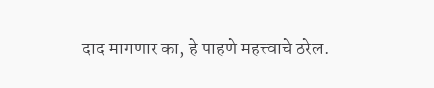दाद मागणार का, हे पाहणे महत्त्वाचे ठरेल.